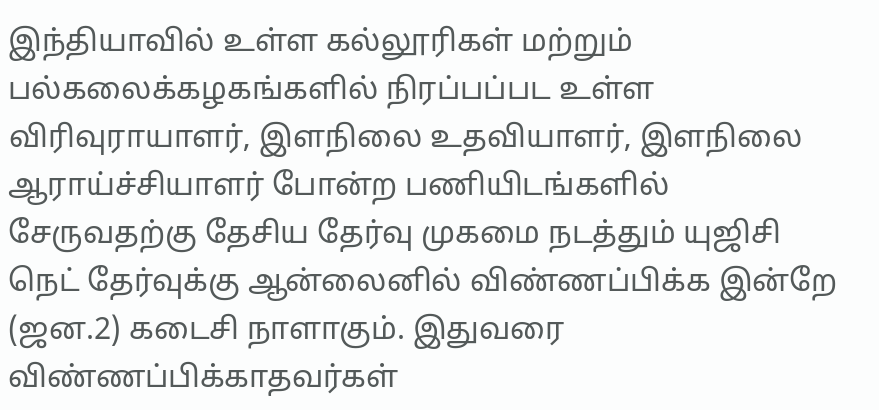இந்தியாவில் உள்ள கல்லூரிகள் மற்றும் பல்கலைக்கழகங்களில் நிரப்பப்பட உள்ள விரிவுராயாளர், இளநிலை உதவியாளர், இளநிலை ஆராய்ச்சியாளர் போன்ற பணியிடங்களில் சேருவதற்கு தேசிய தேர்வு முகமை நடத்தும் யுஜிசி நெட் தேர்வுக்கு ஆன்லைனில் விண்ணப்பிக்க இன்றே (ஜன.2) கடைசி நாளாகும். இதுவரை விண்ணப்பிக்காதவர்கள்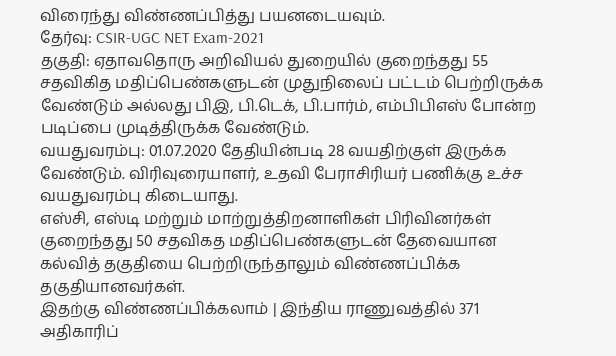விரைந்து விண்ணப்பித்து பயனடையவும்.
தேர்வு: CSIR-UGC NET Exam-2021
தகுதி: ஏதாவதொரு அறிவியல் துறையில் குறைந்தது 55 சதவிகித மதிப்பெண்களுடன் முதுநிலைப் பட்டம் பெற்றிருக்க வேண்டும் அல்லது பிஇ, பி.டெக், பி.பார்ம், எம்பிபிஎஸ் போன்ற படிப்பை முடித்திருக்க வேண்டும்.
வயதுவரம்பு: 01.07.2020 தேதியின்படி 28 வயதிற்குள் இருக்க வேண்டும். விரிவுரையாளர், உதவி பேராசிரியர் பணிக்கு உச்ச வயதுவரம்பு கிடையாது.
எஸ்சி, எஸ்டி மற்றும் மாற்றுத்திறனாளிகள் பிரிவினர்கள் குறைந்தது 50 சதவிகத மதிப்பெண்களுடன் தேவையான கல்வித் தகுதியை பெற்றிருந்தாலும் விண்ணப்பிக்க தகுதியானவர்கள்.
இதற்கு விண்ணப்பிக்கலாம் | இந்திய ராணுவத்தில் 371 அதிகாரிப்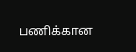பணிக்கான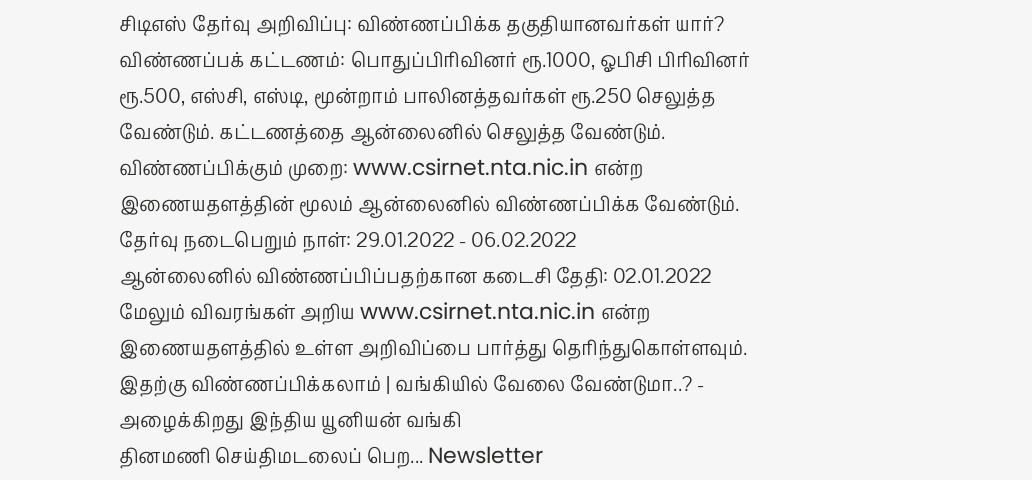சிடிஎஸ் தேர்வு அறிவிப்பு: விண்ணப்பிக்க தகுதியானவர்கள் யார்?
விண்ணப்பக் கட்டணம்: பொதுப்பிரிவினர் ரூ.1000, ஓபிசி பிரிவினர் ரூ.500, எஸ்சி, எஸ்டி, மூன்றாம் பாலினத்தவர்கள் ரூ.250 செலுத்த வேண்டும். கட்டணத்தை ஆன்லைனில் செலுத்த வேண்டும்.
விண்ணப்பிக்கும் முறை: www.csirnet.nta.nic.in என்ற இணையதளத்தின் மூலம் ஆன்லைனில் விண்ணப்பிக்க வேண்டும்.
தேர்வு நடைபெறும் நாள்: 29.01.2022 - 06.02.2022
ஆன்லைனில் விண்ணப்பிப்பதற்கான கடைசி தேதி: 02.01.2022
மேலும் விவரங்கள் அறிய www.csirnet.nta.nic.in என்ற இணையதளத்தில் உள்ள அறிவிப்பை பார்த்து தெரிந்துகொள்ளவும்.
இதற்கு விண்ணப்பிக்கலாம் | வங்கியில் வேலை வேண்டுமா..? - அழைக்கிறது இந்திய யூனியன் வங்கி
தினமணி செய்திமடலைப் பெற... Newsletter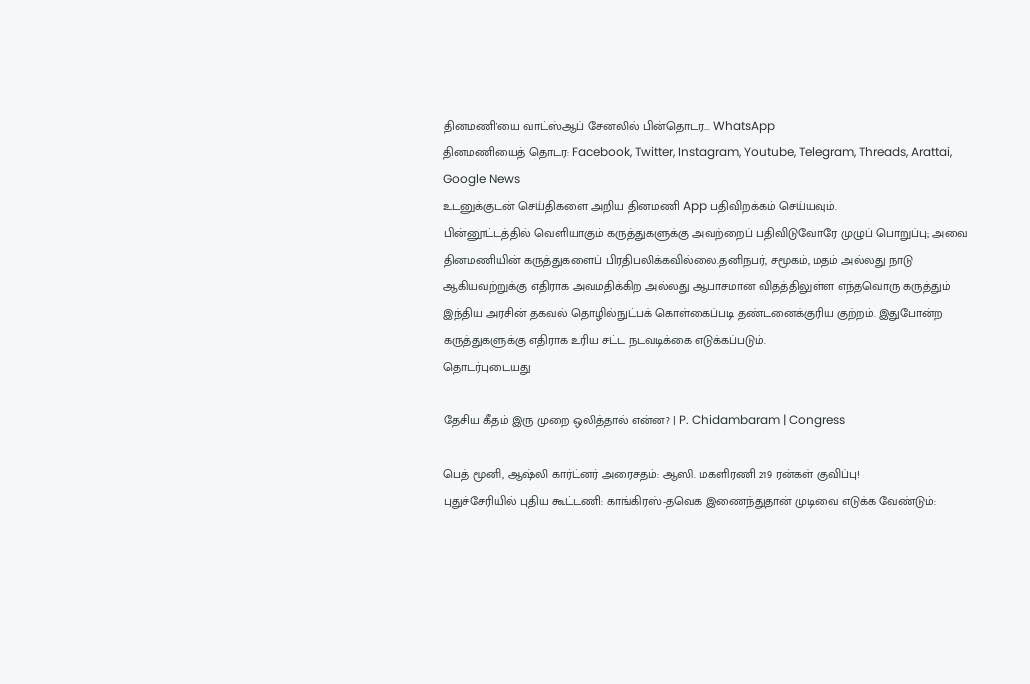தினமணி'யை வாட்ஸ்ஆப் சேனலில் பின்தொடர... WhatsApp
தினமணியைத் தொடர: Facebook, Twitter, Instagram, Youtube, Telegram, Threads, Arattai, Google News
உடனுக்குடன் செய்திகளை அறிய தினமணி App பதிவிறக்கம் செய்யவும்.
பின்னூட்டத்தில் வெளியாகும் கருத்துகளுக்கு அவற்றைப் பதிவிடுவோரே முழுப் பொறுப்பு; அவை தினமணியின் கருத்துகளைப் பிரதிபலிக்கவில்லை.தனிநபர், சமூகம், மதம் அல்லது நாடு ஆகியவற்றுக்கு எதிராக அவமதிக்கிற அல்லது ஆபாசமான விதத்திலுள்ள எந்தவொரு கருத்தும் இந்திய அரசின் தகவல் தொழில்நுட்பக் கொள்கைப்படி தண்டனைக்குரிய குற்றம். இதுபோன்ற கருத்துகளுக்கு எதிராக உரிய சட்ட நடவடிக்கை எடுக்கப்படும்.
தொடர்புடையது

தேசிய கீதம் இரு முறை ஒலித்தால் என்ன? | P. Chidambaram | Congress

பெத் மூனி, ஆஷ்லி கார்ட்னர் அரைசதம்: ஆஸி. மகளிரணி 219 ரன்கள் குவிப்பு!
புதுச்சேரியில் புதிய கூட்டணி: காங்கிரஸ்-தவெக இணைந்துதான் முடிவை எடுக்க வேண்டும்: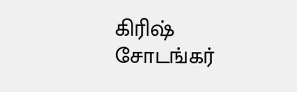கிரிஷ் சோடங்கர்